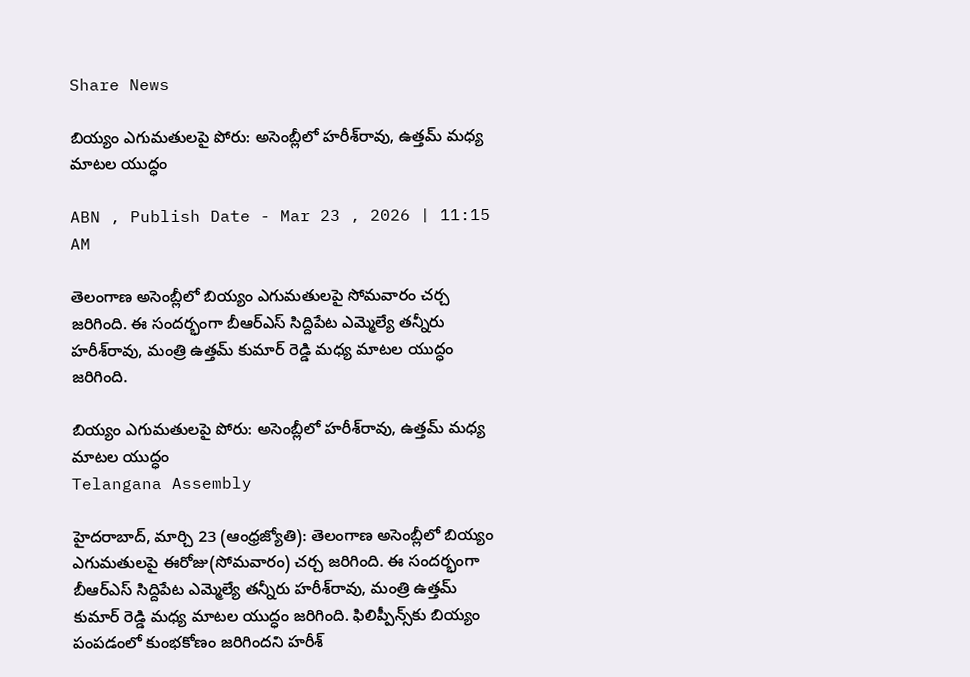Share News

బియ్యం ఎగుమతులపై పోరు: అసెంబ్లీలో హరీశ్‌రావు, ఉత్తమ్ మధ్య మాటల యుద్ధం

ABN , Publish Date - Mar 23 , 2026 | 11:15 AM

తెలంగాణ అసెంబ్లీలో బియ్యం ఎగుమతులపై సోమవారం చర్చ జరిగింది. ఈ సందర్భంగా బీఆర్ఎస్ సిద్దిపేట ఎమ్మెల్యే తన్నీరు హరీశ్‌రావు, మంత్రి ఉత్తమ్ కుమార్ రెడ్డి మధ్య మాటల యుద్ధం జరిగింది.

బియ్యం ఎగుమతులపై పోరు: అసెంబ్లీలో హరీశ్‌రావు, ఉత్తమ్ మధ్య మాటల యుద్ధం
Telangana Assembly

హైదరాబాద్, మార్చి 23 (ఆంధ్రజ్యోతి): తెలంగాణ అసెంబ్లీలో బియ్యం ఎగుమతులపై ఈరోజు(సోమవారం) చర్చ జరిగింది. ఈ సందర్భంగా బీఆర్ఎస్ సిద్దిపేట ఎమ్మెల్యే తన్నీరు హరీశ్‌రావు, మంత్రి ఉత్తమ్ కుమార్ రెడ్డి మధ్య మాటల యుద్ధం జరిగింది. ఫిలిప్పీన్స్‌కు బియ్యం పంపడంలో కుంభకోణం జరిగిందని హరీశ్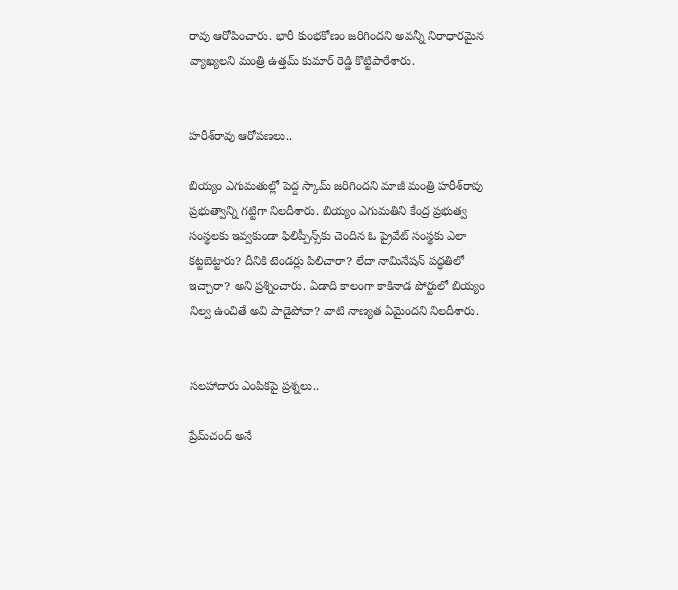రావు ఆరోపించారు. భారీ కుంభకోణం జరిగిందని అవన్నీ నిరాధారమైన వ్యాఖ్యలని మంత్రి ఉత్తమ్ కుమార్ రెడ్డి కొట్టిపారేశారు.


హరీశ్‌రావు ఆరోపణలు..

బియ్యం ఎగుమతుల్లో పెద్ద స్కామ్ జరిగిందని మాజీ మంత్రి హరీశ్‌రావు ప్రభుత్వాన్ని గట్టిగా నిలదీశారు. బియ్యం ఎగుమతిని కేంద్ర ప్రభుత్వ సంస్థలకు ఇవ్వకుండా ఫిలిప్పీన్స్‌కు చెందిన ఓ ప్రైవేట్ సంస్థకు ఎలా కట్టబెట్టారు? దీనికి టెండర్లు పిలిచారా? లేదా నామినేషన్ పద్ధతిలో ఇచ్చారా? అని ప్రశ్నించారు. ఏడాది కాలంగా కాకినాడ పోర్టులో బియ్యం నిల్వ ఉంచితే అవి పాడైపోవా? వాటి నాణ్యత ఏమైందని నిలదీశారు.


సలహాదారు ఎంపికపై ప్రశ్నలు..

ప్రేమ్‌చంద్ అనే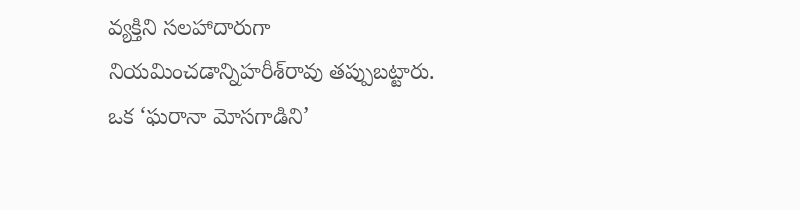వ్యక్తిని సలహాదారుగా నియమించడాన్నిహరీశ్‌రావు తప్పుబట్టారు. ఒక ‘ఘరానా మోసగాడిని’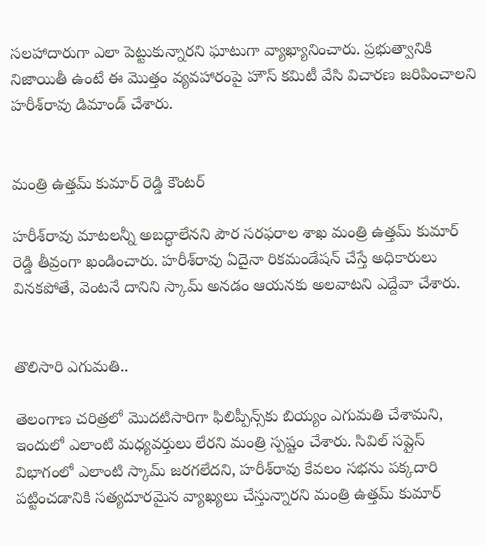సలహాదారుగా ఎలా పెట్టుకున్నారని ఘాటుగా వ్యాఖ్యానించారు. ప్రభుత్వానికి నిజాయితీ ఉంటే ఈ మొత్తం వ్యవహారంపై హౌస్ కమిటీ వేసి విచారణ జరిపించాలని హరీశ్‌రావు డిమాండ్ చేశారు.


మంత్రి ఉత్తమ్ కుమార్ రెడ్డి కౌంటర్

హరీశ్‌రావు మాటలన్నీ అబద్ధాలేనని పౌర సరఫరాల శాఖ మంత్రి ఉత్తమ్ కుమార్ రెడ్డి తీవ్రంగా ఖండించారు. హరీశ్‌రావు ఏదైనా రికమండేషన్ చేస్తే అధికారులు వినకపోతే, వెంటనే దానిని స్కామ్ అనడం ఆయనకు అలవాటని ఎద్దేవా చేశారు.


తొలిసారి ఎగుమతి..

తెలంగాణ చరిత్రలో మొదటిసారిగా ఫిలిప్పీన్స్‌కు బియ్యం ఎగుమతి చేశామని, ఇందులో ఎలాంటి మధ్యవర్తులు లేరని మంత్రి స్పష్టం చేశారు. సివిల్ సప్లైస్ విభాగంలో ఎలాంటి స్కామ్ జరగలేదని, హరీశ్‌రావు కేవలం సభను పక్కదారి పట్టించడానికి సత్యదూరమైన వ్యాఖ్యలు చేస్తున్నారని మంత్రి ఉత్తమ్ కుమార్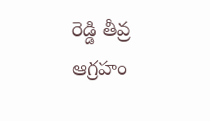రెడ్డి తీవ్ర ఆగ్రహం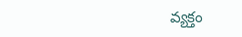వ్యక్తం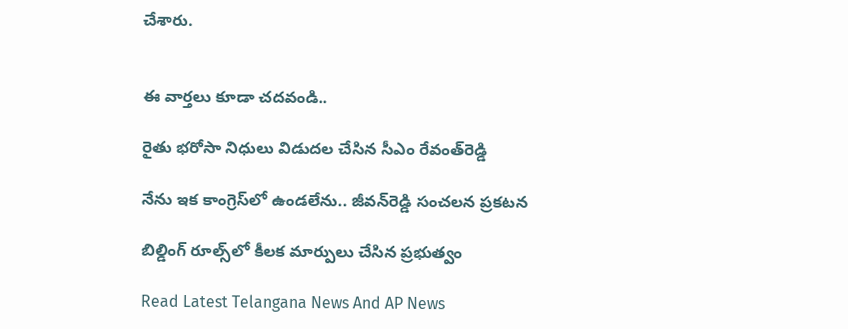చేశారు.


ఈ వార్తలు కూడా చదవండి..

రైతు భరోసా నిధులు విడుదల చేసిన సీఎం రేవంత్‌రెడ్డి

నేను ఇక కాంగ్రెస్‌లో ఉండలేను.. జీవన్‌రెడ్డి సంచలన ప్రకటన

బిల్డింగ్ రూల్స్‌లో కీలక మార్పులు చేసిన ప్రభుత్వం

Read Latest Telangana News And AP News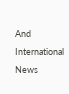And International News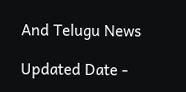And Telugu News

Updated Date -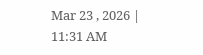Mar 23 , 2026 | 11:31 AM